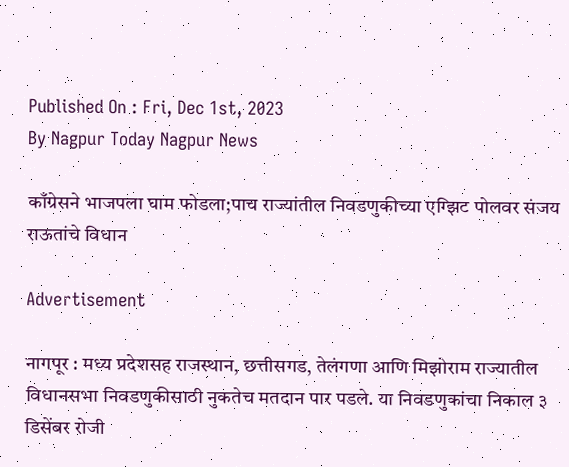Published On : Fri, Dec 1st, 2023
By Nagpur Today Nagpur News

काँग्रेसने भाजपला घाम फोडला;पाच राज्यांतील निवडणुकीच्या एग्झिट पोलवर संजय राऊतांचे विधान

Advertisement

नागपूर : मध्य प्रदेशसह राजस्थान, छत्तीसगड, तेलंगणा आणि मिझोराम राज्यातील विधानसभा निवडणुकीसाठी नुकतेच मतदान पार पडले. या निवडणुकांचा निकाल ३ डिसेंबर रोजी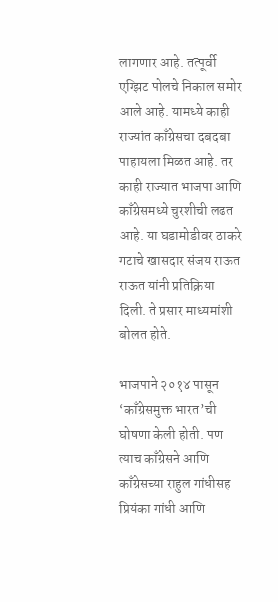लागणार आहे. तत्पूर्वी एग्झिट पोलचे निकाल समोर आले आहे. यामध्ये काही राज्यांत काँग्रेसचा दबदबा पाहायला मिळत आहे. तर काही राज्यात भाजपा आणि काँग्रेसमध्ये चुरशीची लढत आहे. या घडामोडीवर ठाकरे गटाचे खासदार संजय राऊत राऊत यांनी प्रतिक्रिया दिली. ते प्रसार माध्यमांशी बोलत होते.

भाजपाने २०१४ पासून ‘काँग्रेसमुक्त भारत’ची घोषणा केली होती. पण त्याच काँग्रेसने आणि काँग्रेसच्या राहुल गांधीसह प्रियंका गांधी आणि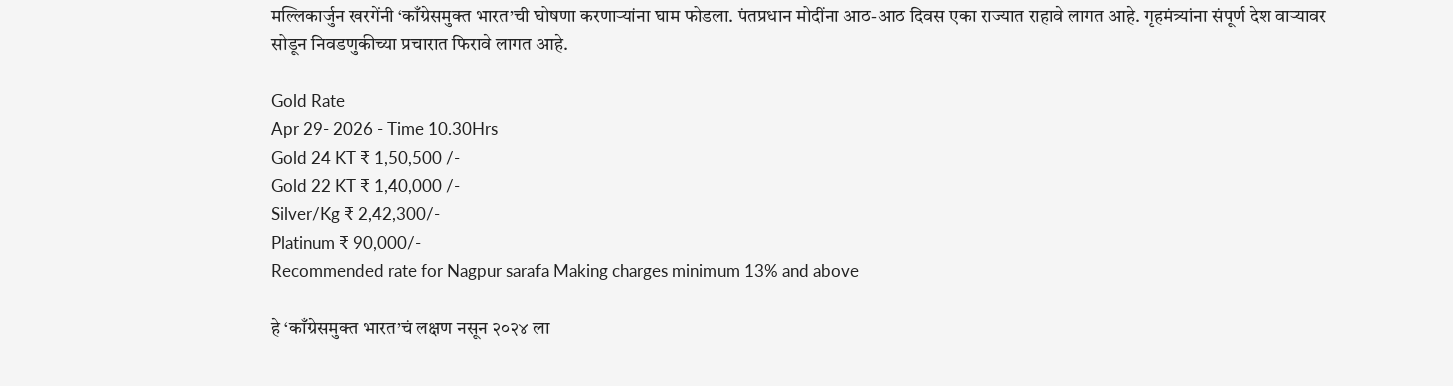मल्लिकार्जुन खरगेंनी ‘काँग्रेसमुक्त भारत’ची घोषणा करणाऱ्यांना घाम फोडला. पंतप्रधान मोदींना आठ-आठ दिवस एका राज्यात राहावे लागत आहे. गृहमंत्र्यांना संपूर्ण देश वाऱ्यावर सोडून निवडणुकीच्या प्रचारात फिरावे लागत आहे.

Gold Rate
Apr 29- 2026 - Time 10.30Hrs
Gold 24 KT ₹ 1,50,500 /-
Gold 22 KT ₹ 1,40,000 /-
Silver/Kg ₹ 2,42,300/-
Platinum ₹ 90,000/-
Recommended rate for Nagpur sarafa Making charges minimum 13% and above

हे ‘काँग्रेसमुक्त भारत’चं लक्षण नसून २०२४ ला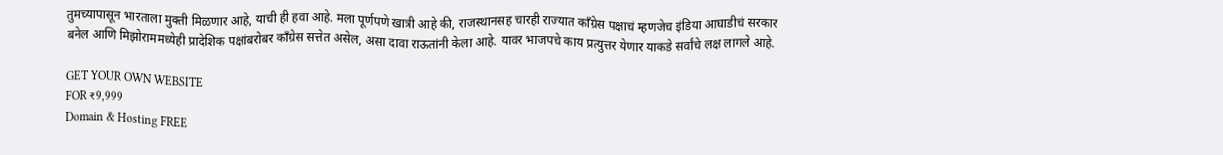तुमच्यापासून भारताला मुक्ती मिळणार आहे, याची ही हवा आहे. मला पूर्णपणे खात्री आहे की, राजस्थानसह चारही राज्यात काँग्रेस पक्षाचं म्हणजेच इंडिया आघाडीचं सरकार बनेल आणि मिझोराममध्येही प्रादेशिक पक्षांबरोबर काँग्रेस सत्तेत असेल, असा दावा राऊतांनी केला आहे. यावर भाजपचे काय प्रत्युत्तर येणार याकडे सर्वांचे लक्ष लागले आहे.

GET YOUR OWN WEBSITE
FOR ₹9,999
Domain & Hosting FREE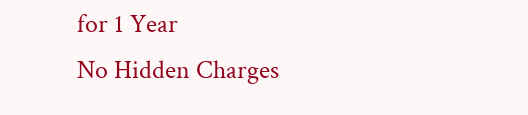for 1 Year
No Hidden Charges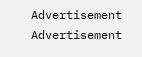Advertisement
Advertisement